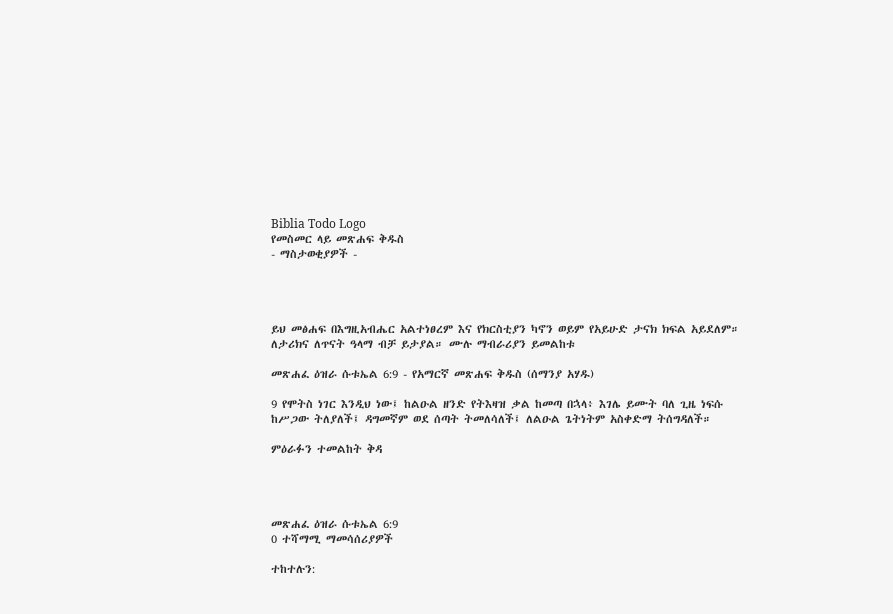Biblia Todo Logo
የመስመር ላይ መጽሐፍ ቅዱስ
- ማስታወቂያዎች -




ይህ መፅሐፍ በእግዚአብሔር አልተነፀረም እና የክርስቲያን ካኖን ወይም የአይሁድ ታናክ ክፍል አይደለም። ለታሪክና ለጥናት ዓላማ ብቻ ይታያል። ሙሉ ማብራሪያን ይመልከቱ

መጽሐፈ ዕዝራ ሱቱኤል 6:9 - የአማርኛ መጽሐፍ ቅዱስ (ሰማንያ አሃዱ)

9 የሞትስ ነገር እንዲህ ነው፤ ከልዑል ዘንድ የትእዛዝ ቃል ከመጣ በኋላ፥ እገሌ ይሙት ባለ ጊዜ ነፍሱ ከሥጋው ትለያለች፤ ዳግመኛም ወደ ሰጣት ትመለሳለች፤ ለልዑል ጌትነትም አስቀድማ ትሰግዳለች።

ምዕራፉን ተመልከት ቅዳ




መጽሐፈ ዕዝራ ሱቱኤል 6:9
0 ተሻማሚ ማመሳሰሪያዎች

ተከተሉን: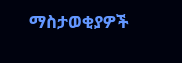ማስታወቂያዎች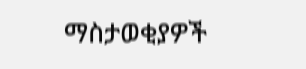ማስታወቂያዎች